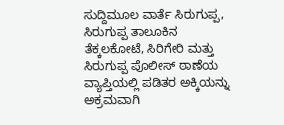ಸುದ್ದಿಮೂಲ ವಾರ್ತೆ ಸಿರುಗುಪ್ಪ,
ಸಿರುಗುಪ್ಪ ತಾಲೂಕಿನ ತೆಕ್ಕಲಕೋಟೆ, ಸಿರಿಗೇರಿ ಮತ್ತು ಸಿರುಗುಪ್ಪ ಪೊಲೀಸ್ ಠಾಣೆಯ ವ್ಯಾಪ್ತಿಯಲ್ಲಿ ಪಡಿತರ ಅಕ್ಕಿಯನ್ನು ಅಕ್ರಮವಾಗಿ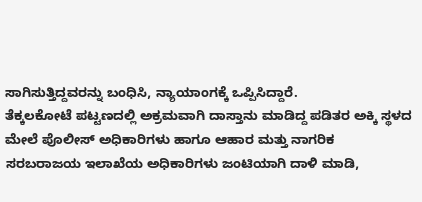ಸಾಗಿಸುತ್ತಿದ್ದವರನ್ನು ಬಂಧಿಸಿ, ನ್ಯಾಯಾಂಗಕ್ಕೆ ಒಪ್ಪಿಸಿದ್ದಾರೆ.
ತೆಕ್ಕಲಕೋಟೆ ಪಟ್ಟಣದಲ್ಲಿ ಅಕ್ರಮವಾಗಿ ದಾಸ್ತಾನು ಮಾಡಿದ್ದ ಪಡಿತರ ಅಕ್ಕಿ ಸ್ಥಳದ ಮೇಲೆ ಪೊಲೀಸ್ ಅಧಿಕಾರಿಗಳು ಹಾಗೂ ಆಹಾರ ಮತ್ತು ನಾಗರಿಕ ಸರಬರಾಜಯ ಇಲಾಖೆಯ ಅಧಿಕಾರಿಗಳು ಜಂಟಿಯಾಗಿ ದಾಳಿ ಮಾಡಿ,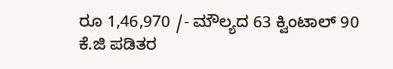ರೂ 1,46,970 /- ಮೌಲ್ಯದ 63 ಕ್ವಿಂಟಾಲ್ 90 ಕೆ.ಜಿ ಪಡಿತರ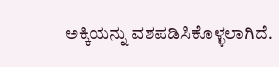ಅಕ್ಕಿಯನ್ನು ವಶಪಡಿಸಿಕೊಳ್ಳಲಾಗಿದೆ.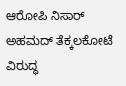ಆರೋಪಿ ನಿಸಾರ್ ಅಹಮದ್ ತೆಕ್ಕಲಕೋಟೆ ವಿರುದ್ಧ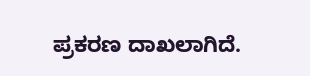ಪ್ರಕರಣ ದಾಖಲಾಗಿದೆ.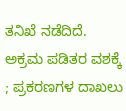ತನಿಖೆ ನಡೆದಿದೆ.
ಅಕ್ರಮ ಪಡಿತರ ವಶಕ್ಕೆ ; ಪ್ರಕರಣಗಳ ದಾಖಲು